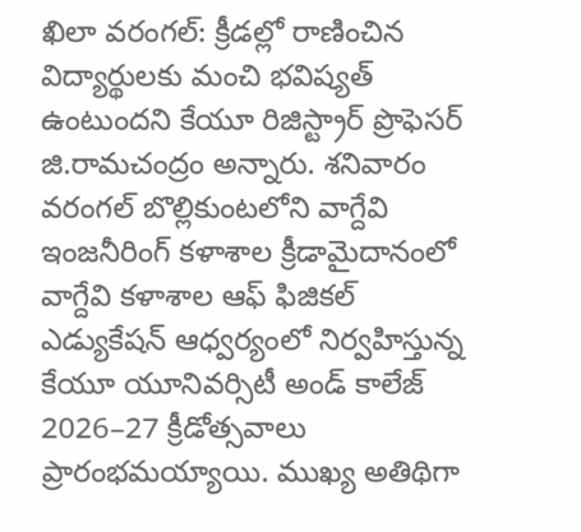ఖిలా వరంగల్: క్రీడల్లో రాణించిన విద్యార్థులకు మంచి భవిష్యత్ ఉంటుందని కేయూ రిజిస్ట్రార్ ప్రొఫెసర్ జి.రామచంద్రం అన్నారు. శనివారం వరంగల్ బొల్లికుంటలోని వాగ్దేవి ఇంజనీరింగ్ కళాశాల క్రీడామైదానంలో వాగ్దేవి కళాశాల ఆఫ్ ఫిజికల్ ఎడ్యుకేషన్ ఆధ్వర్యంలో నిర్వహిస్తున్న కేయూ యూనివర్సిటీ అండ్ కాలేజ్ 2026–27 క్రీడోత్సవాలు ప్రారంభమయ్యాయి. ముఖ్య అతిథిగా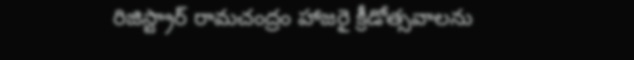రిజిస్ట్రార్ రామచంద్రం హాజరై క్రీడోత్సవాలను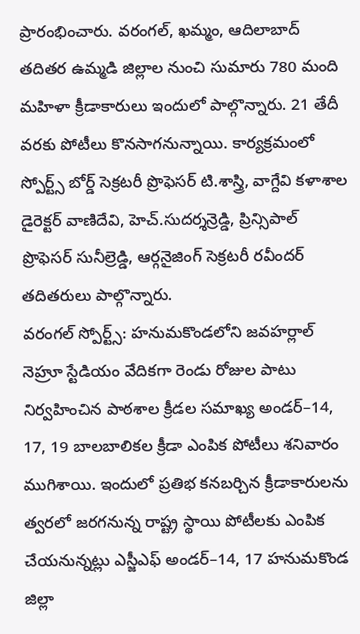ప్రారంభించారు. వరంగల్, ఖమ్మం, ఆదిలాబాద్ తదితర ఉమ్మడి జిల్లాల నుంచి సుమారు 780 మంది మహిళా క్రీడాకారులు ఇందులో పాల్గొన్నారు. 21 తేదీ వరకు పోటీలు కొనసాగనున్నాయి. కార్యక్రమంలో స్పోర్ట్స్ బోర్డ్ సెక్రటరీ ప్రొఫెసర్ టి.శాస్త్రి, వాగ్దేవి కళాశాల డైరెక్టర్ వాణిదేవి, హెచ్.సుదర్శన్రెడ్డి, ప్రిన్సిపాల్ ప్రొఫెసర్ సునీల్రెడ్డి, ఆర్గనైజింగ్ సెక్రటరీ రవీందర్ తదితరులు పాల్గొన్నారు.
వరంగల్ స్పోర్ట్స్: హనుమకొండలోని జవహర్లాల్ నెహ్రూ స్టేడియం వేదికగా రెండు రోజుల పాటు నిర్వహించిన పాఠశాల క్రీడల సమాఖ్య అండర్–14, 17, 19 బాలబాలికల క్రీడా ఎంపిక పోటీలు శనివారం ముగిశాయి. ఇందులో ప్రతిభ కనబర్చిన క్రీడాకారులను త్వరలో జరగనున్న రాష్ట్ర స్థాయి పోటీలకు ఎంపిక చేయనున్నట్లు ఎస్జీఎఫ్ అండర్–14, 17 హనుమకొండ జిల్లా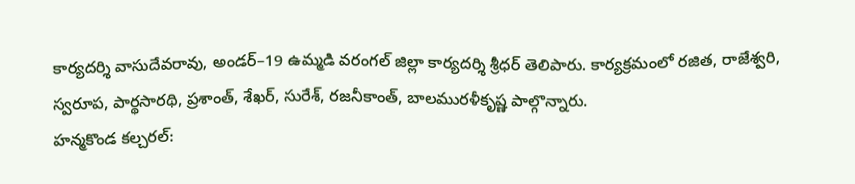కార్యదర్శి వాసుదేవరావు, అండర్–19 ఉమ్మడి వరంగల్ జిల్లా కార్యదర్శి శ్రీధర్ తెలిపారు. కార్యక్రమంలో రజిత, రాజేశ్వరి, స్వరూప, పార్థసారథి, ప్రశాంత్, శేఖర్, సురేశ్, రజనీకాంత్, బాలమురళీకృష్ణ పాల్గొన్నారు.
హన్మకొండ కల్చరల్: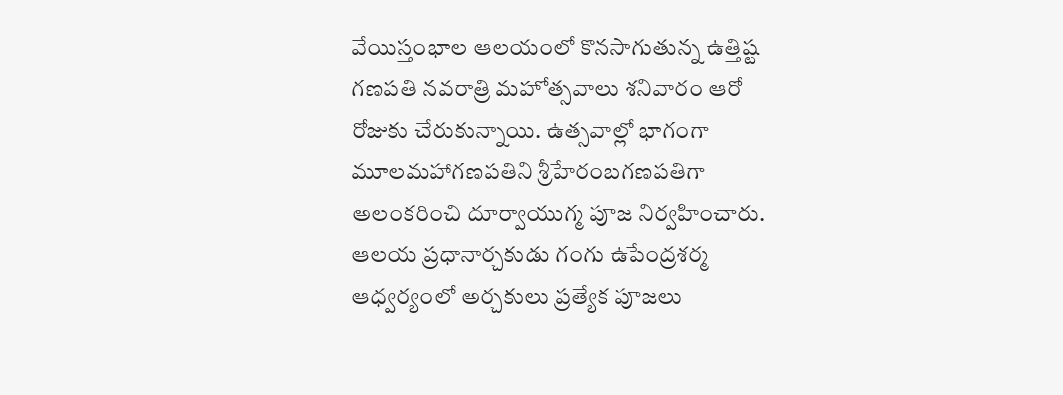వేయిస్తంభాల ఆలయంలో కొనసాగుతున్న ఉత్తిష్ట గణపతి నవరాత్రి మహోత్సవాలు శనివారం ఆరో రోజుకు చేరుకున్నాయి. ఉత్సవాల్లో భాగంగా మూలమహాగణపతిని శ్రీహేరంబగణపతిగా అలంకరించి దూర్వాయుగ్మ పూజ నిర్వహించారు. ఆలయ ప్రధానార్చకుడు గంగు ఉపేంద్రశర్మ ఆధ్వర్యంలో అర్చకులు ప్రత్యేక పూజలు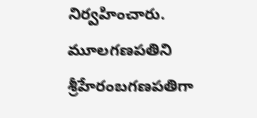నిర్వహించారు. మూలగణపతిని శ్రీహేరంబగణపతిగా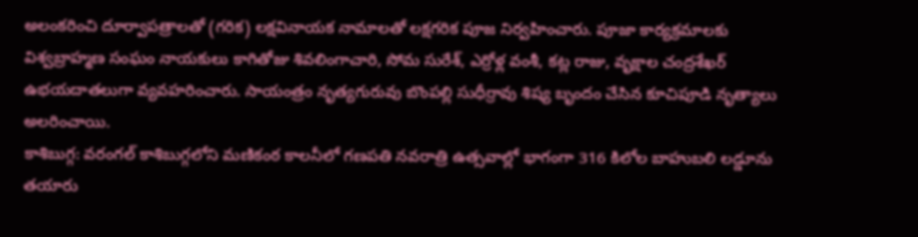అలంకరించి దూర్వాపత్రాలతో (గరిక) లక్షవినాయక నామాలతో లక్షగరిక పూజ నిర్వహించారు. పూజా కార్యక్రమాలకు విశ్వబ్రాహ్మణ సంఘం నాయకులు కాగితోజు శివలింగాచారి, సోమ సురేశ్, ఎర్రోళ్ల వంశీ, కట్ల రాజు, వృక్షాల చంద్రశేఖర్ ఉభయదాతలుగా వ్యవహరించారు. సాయంత్రం నృత్యగురువు బొంపల్లి సుధీర్రావు శిష్య బృందం చేసిన కూచిపూడి నృత్యాలు అలరించాయి.
కాశిబుగ్గ: వరంగల్ కాశిబుగ్గలోని మణికంఠ కాలనీలో గణపతి నవరాత్రి ఉత్సవాల్లో భాగంగా 316 కిలోల బాహుబలి లడ్డూను తయారు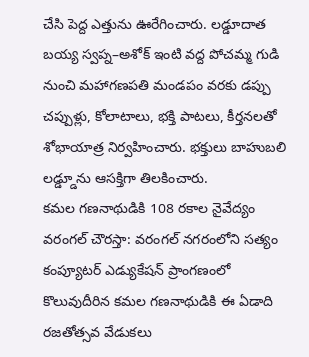చేసి పెద్ద ఎత్తును ఊరేగించారు. లడ్డూదాత బయ్య స్వప్న–అశోక్ ఇంటి వద్ద పోచమ్మ గుడి నుంచి మహాగణపతి మండపం వరకు డప్పు చప్పుళ్లు, కోలాటాలు, భక్తి పాటలు, కీర్తనలతో శోభాయాత్ర నిర్వహించారు. భక్తులు బాహుబలి లడ్డ్డూను ఆసక్తిగా తిలకించారు.
కమల గణనాథుడికి 108 రకాల నైవేద్యం
వరంగల్ చౌరస్తా: వరంగల్ నగరంలోని సత్యం కంప్యూటర్ ఎడ్యుకేషన్ ప్రాంగణంలో కొలువుదీరిన కమల గణనాథుడికి ఈ ఏడాది రజతోత్సవ వేడుకలు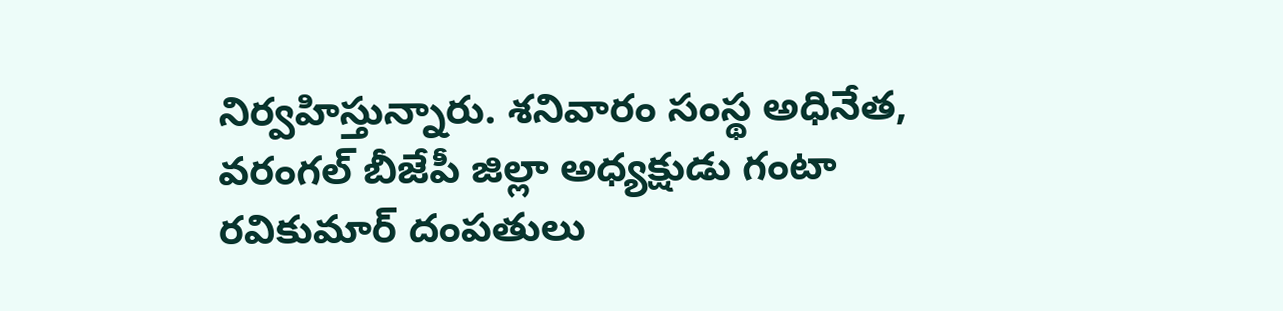నిర్వహిస్తున్నారు. శనివారం సంస్థ అధినేత, వరంగల్ బీజేపీ జిల్లా అధ్యక్షుడు గంటా రవికుమార్ దంపతులు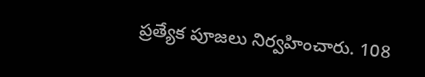ప్రత్యేక పూజలు నిర్వహించారు. 108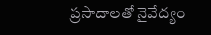ప్రసాదాలతో నైవేద్యం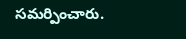సమర్పించారు.